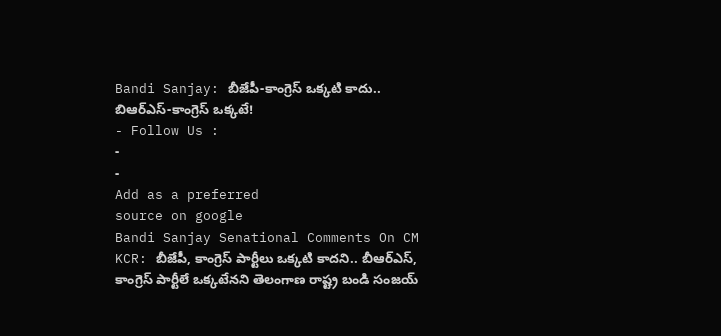Bandi Sanjay: బీజేపీ-కాంగ్రెస్ ఒక్కటి కాదు.. బిఆర్ఎస్-కాంగ్రెస్ ఒక్కటే!
- Follow Us :
-
-
Add as a preferred
source on google
Bandi Sanjay Senational Comments On CM KCR: బీజేపీ, కాంగ్రెస్ పార్టీలు ఒక్కటి కాదని.. బీఆర్ఎస్, కాంగ్రెస్ పార్టీలే ఒక్కటేనని తెలంగాణ రాష్ట్ర బండి సంజయ్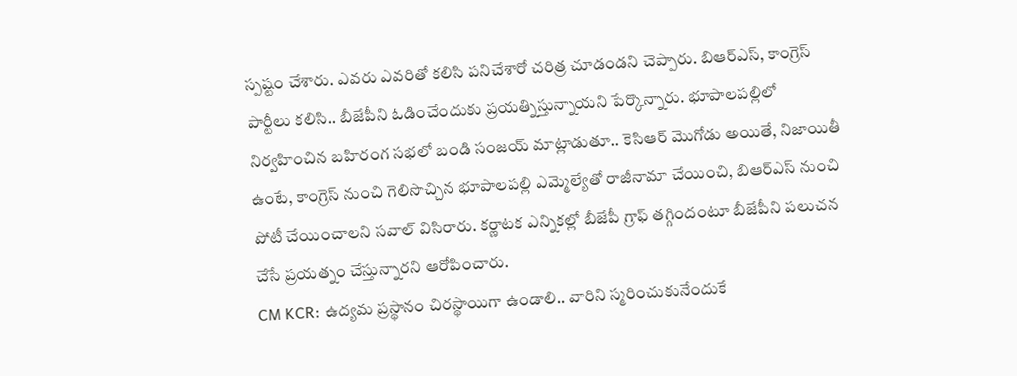స్పష్టం చేశారు. ఎవరు ఎవరితో కలిసి పనిచేశారో చరిత్ర చూడండని చెప్పారు. బిఆర్ఎస్, కాంగ్రెస్ పార్టీలు కలిసి.. బీజేపీని ఓడించేందుకు ప్రయత్నిస్తున్నాయని పేర్కొన్నారు. భూపాలపల్లిలో నిర్వహించిన బహిరంగ సభలో బండి సంజయ్ మాట్లాడుతూ.. కెసిఆర్ మొగోడు అయితే, నిజాయితీ ఉంటే, కాంగ్రెస్ నుంచి గెలిసొచ్చిన భూపాలపల్లి ఎమ్మెల్యేతో రాజీనామా చేయించి, బిఆర్ఎస్ నుంచి పోటీ చేయించాలని సవాల్ విసిరారు. కర్ణాటక ఎన్నికల్లో బీజేపీ గ్రాఫ్ తగ్గిందంటూ బీజేపీని పలుచన చేసే ప్రయత్నం చేస్తున్నారని ఆరోపించారు.
CM KCR: ఉద్యమ ప్రస్థానం చిరస్థాయిగా ఉండాలి.. వారిని స్మరించుకునేందుకే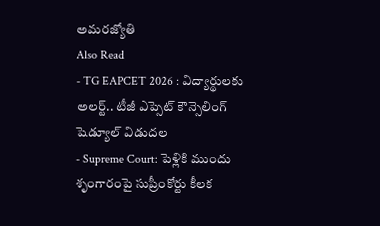అమరజ్యోతి
Also Read
- TG EAPCET 2026 : విద్యార్థులకు అలర్ట్.. టీజీ ఎప్సెట్ కౌన్సెలింగ్ షెడ్యూల్ విడుదల
- Supreme Court: పెళ్లికి ముందు శృంగారంపై సుప్రీంకోర్టు కీలక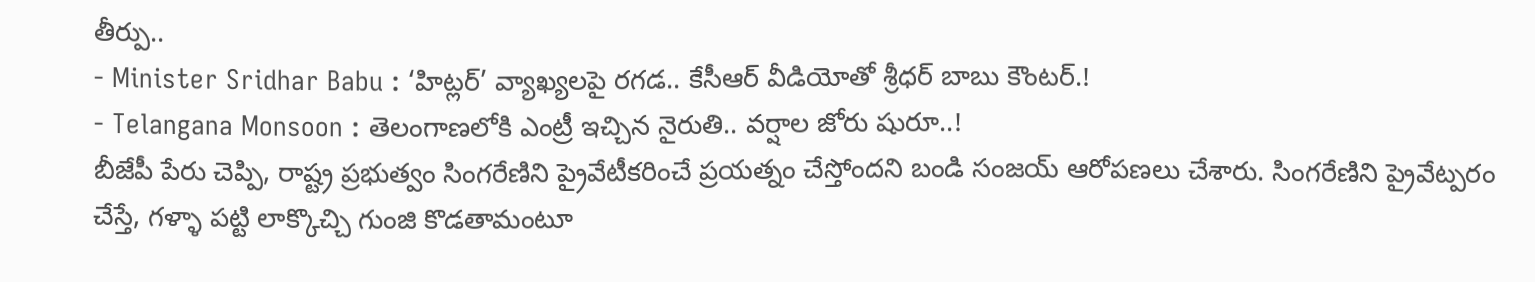తీర్పు..
- Minister Sridhar Babu : ‘హిట్లర్’ వ్యాఖ్యలపై రగడ.. కేసీఆర్ వీడియోతో శ్రీధర్ బాబు కౌంటర్.!
- Telangana Monsoon : తెలంగాణలోకి ఎంట్రీ ఇచ్చిన నైరుతి.. వర్షాల జోరు షురూ..!
బీజేపీ పేరు చెప్పి, రాష్ట్ర ప్రభుత్వం సింగరేణిని ప్రైవేటీకరించే ప్రయత్నం చేస్తోందని బండి సంజయ్ ఆరోపణలు చేశారు. సింగరేణిని ప్రైవేట్పరం చేస్తే, గళ్ళా పట్టి లాక్కొచ్చి గుంజి కొడతామంటూ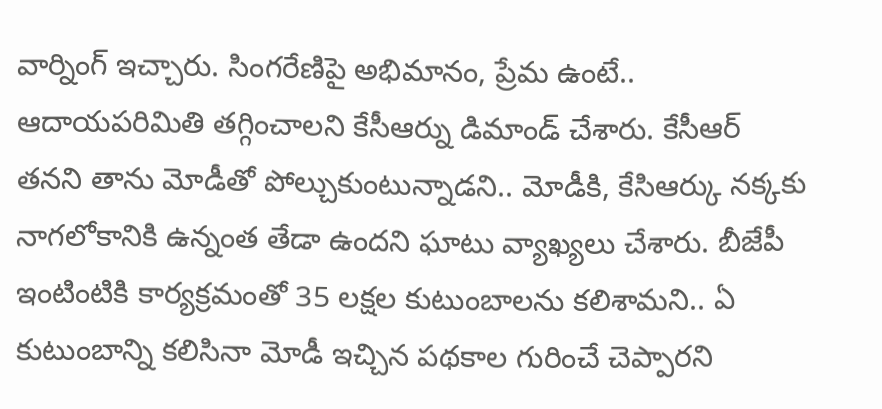వార్నింగ్ ఇచ్చారు. సింగరేణిపై అభిమానం, ప్రేమ ఉంటే.. ఆదాయపరిమితి తగ్గించాలని కేసీఆర్ను డిమాండ్ చేశారు. కేసీఆర్ తనని తాను మోడీతో పోల్చుకుంటున్నాడని.. మోడీకి, కేసిఆర్కు నక్కకు నాగలోకానికి ఉన్నంత తేడా ఉందని ఘాటు వ్యాఖ్యలు చేశారు. బీజేపీ ఇంటింటికి కార్యక్రమంతో 35 లక్షల కుటుంబాలను కలిశామని.. ఏ కుటుంబాన్ని కలిసినా మోడీ ఇచ్చిన పథకాల గురించే చెప్పారని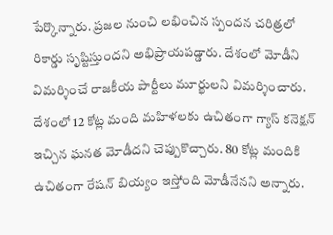పేర్కొన్నారు. ప్రజల నుంచి లభించిన స్పందన చరిత్రలో రికార్డు సృష్టిస్తుందని అభిప్రాయపడ్డారు. దేశంలో మోడీని విమర్శించే రాజకీయ పార్టీలు మూర్ఖులని విమర్శించారు. దేశంలో 12 కోట్ల మంది మహిళలకు ఉచితంగా గ్యాస్ కనెక్షన్ ఇచ్చిన ఘనత మోడీదని చెప్పుకొచ్చారు. 80 కోట్ల మందికి ఉచితంగా రేషన్ బియ్యం ఇస్తోంది మోడీనేనని అన్నారు.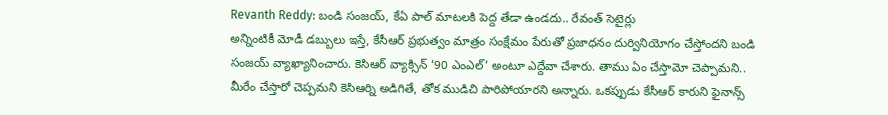Revanth Reddy: బండి సంజయ్, కేఏ పాల్ మాటలకి పెద్ద తేడా ఉండదు.. రేవంత్ సెటైర్లు
అన్నింటికీ మోడీ డబ్బులు ఇస్తే, కేసీఆర్ ప్రభుత్వం మాత్రం సంక్షేమం పేరుతో ప్రజాధనం దుర్వినియోగం చేస్తోందని బండి సంజయ్ వ్యాఖ్యానించారు. కెసిఆర్ వ్యాక్సిన్ ‘90 ఎంఎల్’ అంటూ ఎద్దేవా చేశారు. తాము ఏం చేస్తామో చెప్పామని.. మీరేం చేస్తారో చెప్పమని కెసిఆర్ని అడిగితే, తోక ముడిచి పారిపోయారని అన్నారు. ఒకప్పుడు కేసీఆర్ కారుని ఫైనాన్స్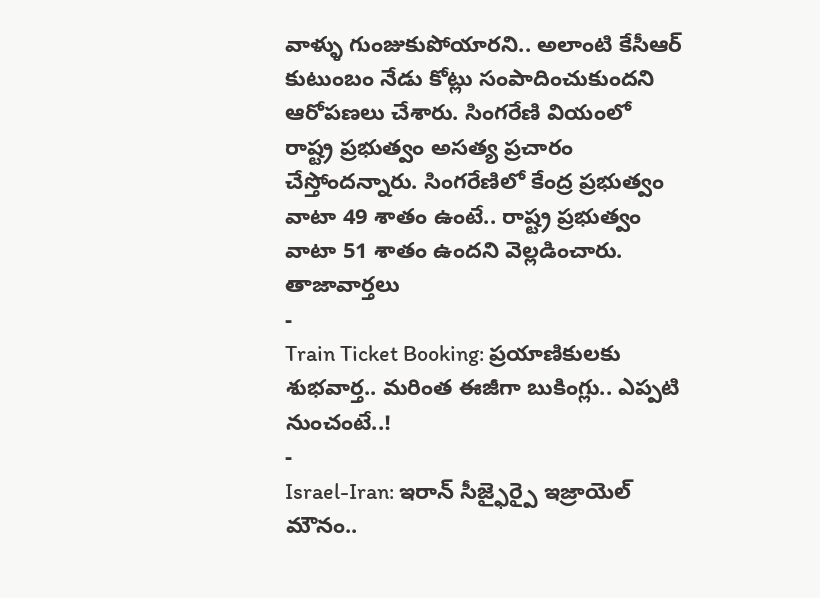వాళ్ళు గుంజుకుపోయారని.. అలాంటి కేసీఆర్ కుటుంబం నేడు కోట్లు సంపాదించుకుందని ఆరోపణలు చేశారు. సింగరేణి వియంలో రాష్ట్ర ప్రభుత్వం అసత్య ప్రచారం చేస్తోందన్నారు. సింగరేణిలో కేంద్ర ప్రభుత్వం వాటా 49 శాతం ఉంటే.. రాష్ట్ర ప్రభుత్వం వాటా 51 శాతం ఉందని వెల్లడించారు.
తాజావార్తలు
-
Train Ticket Booking: ప్రయాణికులకు శుభవార్త.. మరింత ఈజీగా బుకింగ్లు.. ఎప్పటి నుంచంటే..!
-
Israel-Iran: ఇరాన్ సీజ్ఫైర్పై ఇజ్రాయెల్ మౌనం..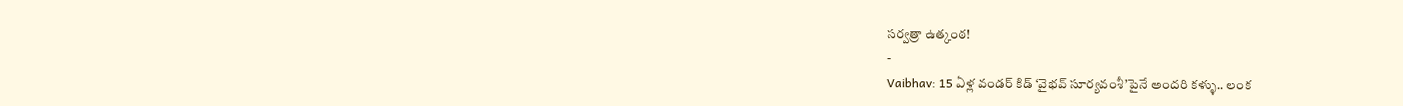సర్వత్రా ఉత్కంఠ!
-
Vaibhav: 15 ఏళ్ల వండర్ కిడ్ ‘వైభవ్ సూర్యవంశీ’పైనే అందరి కళ్ళు.. లంక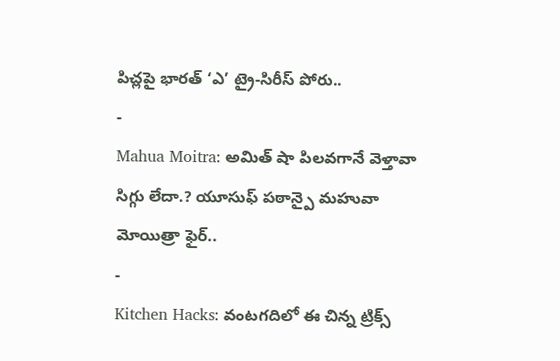పిచ్లపై భారత్ ‘ఎ’ ట్రై-సిరీస్ పోరు..
-
Mahua Moitra: అమిత్ షా పిలవగానే వెళ్తావా సిగ్గు లేదా.? యూసుఫ్ పఠాన్పై మహువా మోయిత్రా ఫైర్..
-
Kitchen Hacks: వంటగదిలో ఈ చిన్న ట్రిక్స్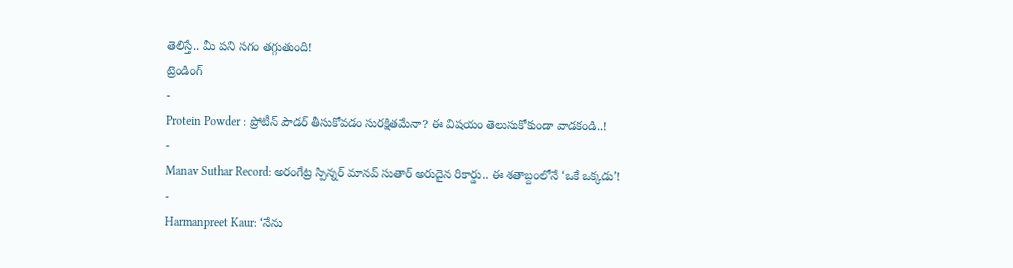తెలిస్తే.. మీ పని సగం తగ్గుతుంది!
ట్రెండింగ్
-
Protein Powder : ప్రోటీన్ పౌడర్ తీసుకోవడం సురక్షితమేనా? ఈ విషయం తెలుసుకోకుండా వాడకండి..!
-
Manav Suthar Record: అరంగేట్ర స్పిన్నర్ మానవ్ సుతార్ అరుదైన రికార్డు.. ఈ శతాబ్దంలోనే ‘ఒకే ఒక్కడు’!
-
Harmanpreet Kaur: ‘నేను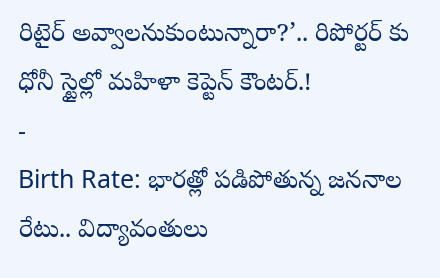రిటైర్ అవ్వాలనుకుంటున్నారా?’.. రిపోర్టర్ కు ధోనీ స్టైల్లో మహిళా కెప్టెన్ కౌంటర్.!
-
Birth Rate: భారత్లో పడిపోతున్న జననాల రేటు.. విద్యావంతులు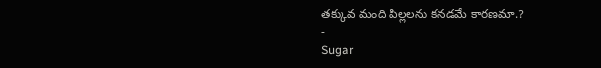తక్కువ మంది పిల్లలను కనడమే కారణమా.?
-
Sugar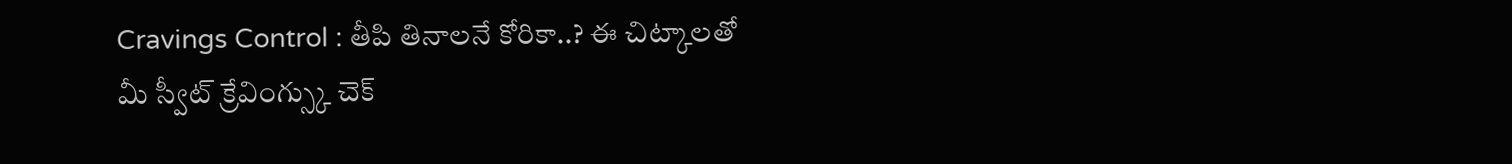Cravings Control : తీపి తినాలనే కోరికా..? ఈ చిట్కాలతో మీ స్వీట్ క్రేవింగ్స్కు చెక్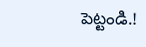పెట్టండి.!